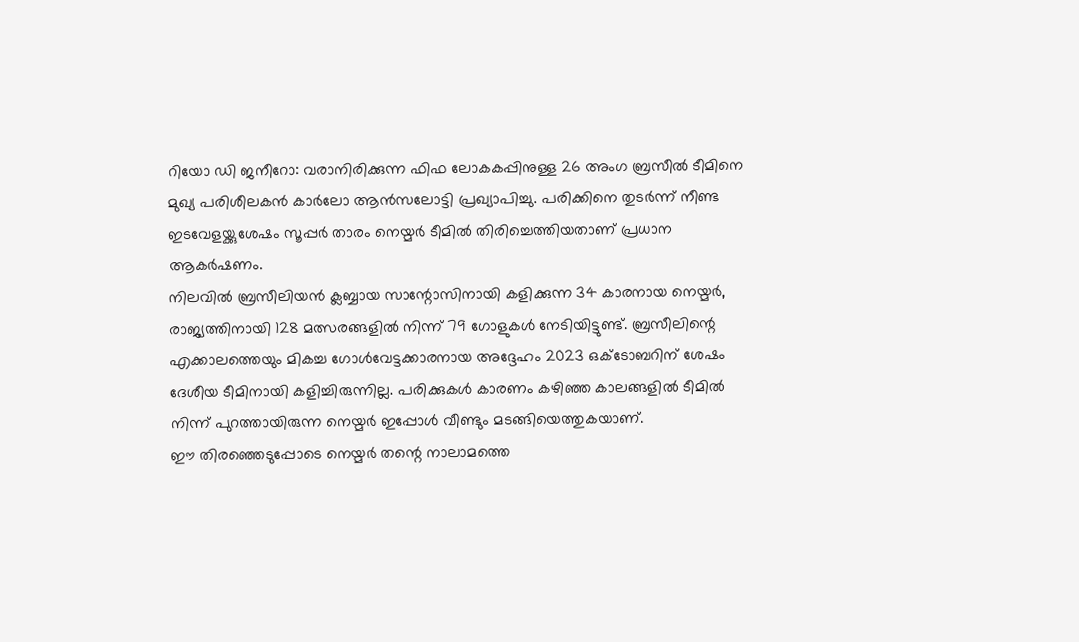റിയോ ഡി ജനീറോ: വരാനിരിക്കുന്ന ഫിഫ ലോകകപ്പിനുള്ള 26 അംഗ ബ്രസീൽ ടീമിനെ മുഖ്യ പരിശീലകൻ കാർലോ ആൻസലോട്ടി പ്രഖ്യാപിച്ചു. പരിക്കിനെ തുടർന്ന് നീണ്ട ഇടവേളയ്ക്കുശേഷം സൂപ്പർ താരം നെയ്മർ ടീമിൽ തിരിച്ചെത്തിയതാണ് പ്രധാന ആകർഷണം.
നിലവിൽ ബ്രസീലിയൻ ക്ലബ്ബായ സാന്റോസിനായി കളിക്കുന്ന 34 കാരനായ നെയ്മർ, രാജ്യത്തിനായി 128 മത്സരങ്ങളിൽ നിന്ന് 79 ഗോളുകൾ നേടിയിട്ടുണ്ട്. ബ്രസീലിന്റെ എക്കാലത്തെയും മികച്ച ഗോൾവേട്ടക്കാരനായ അദ്ദേഹം 2023 ഒക്ടോബറിന് ശേഷം ദേശീയ ടീമിനായി കളിച്ചിരുന്നില്ല. പരിക്കുകൾ കാരണം കഴിഞ്ഞ കാലങ്ങളിൽ ടീമിൽ നിന്ന് പുറത്തായിരുന്ന നെയ്മർ ഇപ്പോൾ വീണ്ടും മടങ്ങിയെത്തുകയാണ്.
ഈ തിരഞ്ഞെടുപ്പോടെ നെയ്മർ തന്റെ നാലാമത്തെ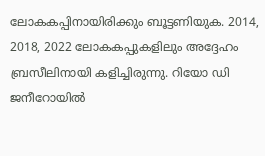ലോകകപ്പിനായിരിക്കും ബൂട്ടണിയുക. 2014, 2018, 2022 ലോകകപ്പുകളിലും അദ്ദേഹം ബ്രസീലിനായി കളിച്ചിരുന്നു. റിയോ ഡി ജനീറോയിൽ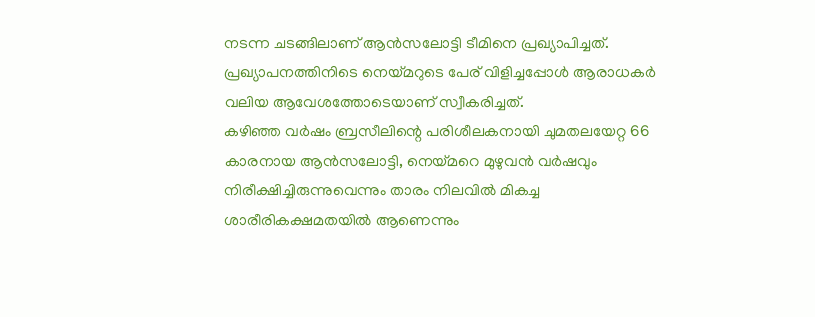നടന്ന ചടങ്ങിലാണ് ആൻസലോട്ടി ടീമിനെ പ്രഖ്യാപിച്ചത്. പ്രഖ്യാപനത്തിനിടെ നെയ്മറുടെ പേര് വിളിച്ചപ്പോൾ ആരാധകർ വലിയ ആവേശത്തോടെയാണ് സ്വീകരിച്ചത്.
കഴിഞ്ഞ വർഷം ബ്രസീലിന്റെ പരിശീലകനായി ചുമതലയേറ്റ 66 കാരനായ ആൻസലോട്ടി, നെയ്മറെ മുഴുവൻ വർഷവും നിരീക്ഷിച്ചിരുന്നുവെന്നും താരം നിലവിൽ മികച്ച ശാരീരികക്ഷമതയിൽ ആണെന്നും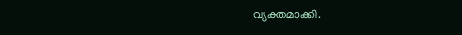വ്യക്തമാക്കി.